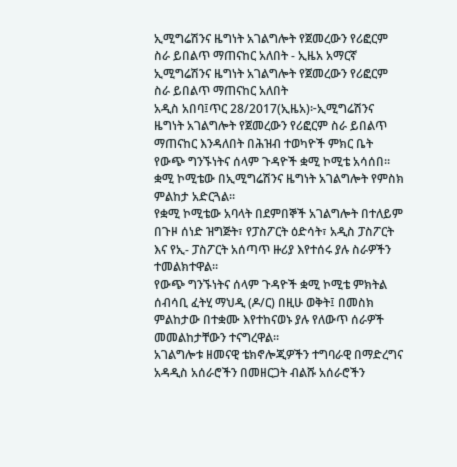ኢሚግሬሽንና ዜግነት አገልግሎት የጀመረውን የሪፎርም ስራ ይበልጥ ማጠናከር አለበት - ኢዜአ አማርኛ
ኢሚግሬሽንና ዜግነት አገልግሎት የጀመረውን የሪፎርም ስራ ይበልጥ ማጠናከር አለበት
አዲስ አበባ፤ጥር 28/2017(ኢዜአ)፦ኢሚግሬሽንና ዜግነት አገልግሎት የጀመረውን የሪፎርም ስራ ይበልጥ ማጠናከር እንዳለበት በሕዝብ ተወካዮች ምክር ቤት የውጭ ግንኙነትና ሰላም ጉዳዮች ቋሚ ኮሚቴ አሳሰበ።
ቋሚ ኮሚቴው በኢሚግሬሽንና ዜግነት አገልግሎት የምስክ ምልከታ አድርጓል።
የቋሚ ኮሚቴው አባላት በደምበኞች አገልግሎት በተለይም በጉዞ ሰነድ ዝግጅት፣ የፓስፖርት ዕድሳት፣ አዲስ ፓስፖርት እና የኢ- ፓስፖርት አሰጣጥ ዙሪያ እየተሰሩ ያሉ ስራዎችን ተመልክተዋል።
የውጭ ግንኙነትና ሰላም ጉዳዮች ቋሚ ኮሚቴ ምክትል ሰብሳቢ ፈትሂ ማህዲ (ዶ/ር) በዚሁ ወቅት፤ በመስክ ምልከታው በተቋሙ እየተከናወኑ ያሉ የለውጥ ሰራዎች መመልከታቸውን ተናግረዋል።
አገልግሎቱ ዘመናዊ ቴክኖሎጂዎችን ተግባራዊ በማድረግና አዳዲስ አሰራሮችን በመዘርጋት ብልሹ አሰራሮችን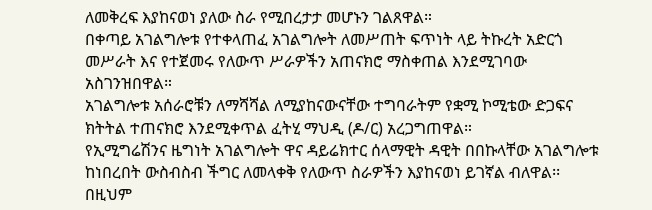ለመቅረፍ እያከናወነ ያለው ስራ የሚበረታታ መሆኑን ገልጸዋል።
በቀጣይ አገልግሎቱ የተቀላጠፈ አገልግሎት ለመሥጠት ፍጥነት ላይ ትኩረት አድርጎ መሥራት እና የተጀመሩ የለውጥ ሥራዎችን አጠናክሮ ማስቀጠል እንደሚገባው አስገንዝበዋል።
አገልግሎቱ አሰራሮቹን ለማሻሻል ለሚያከናውናቸው ተግባራትም የቋሚ ኮሚቴው ድጋፍና ክትትል ተጠናክሮ እንደሚቀጥል ፈትሂ ማህዲ (ዶ/ር) አረጋግጠዋል።
የኢሚግሬሽንና ዜግነት አገልግሎት ዋና ዳይሬክተር ሰላማዊት ዳዊት በበኩላቸው አገልግሎቱ ከነበረበት ውስብስብ ችግር ለመላቀቅ የለውጥ ስራዎችን እያከናወነ ይገኛል ብለዋል፡፡
በዚህም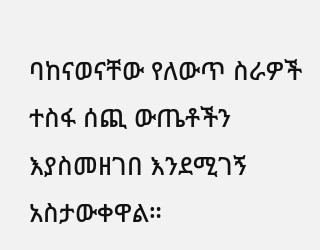ባከናወናቸው የለውጥ ስራዎች ተስፋ ሰጪ ውጤቶችን እያስመዘገበ እንደሚገኝ አስታውቀዋል።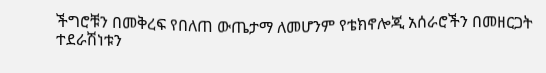ችግሮቹን በመቅረፍ የበለጠ ውጤታማ ለመሆንም የቴክኖሎጂ አሰራሮችን በመዘርጋት ተደራሽነቱን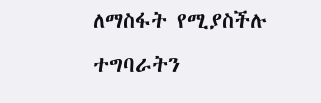ለማስፋት የሚያስችሉ ተግባራትን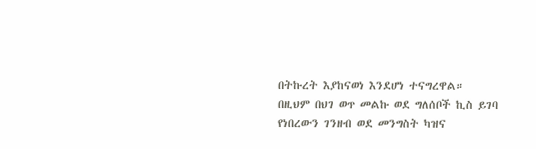በትኩረት እያከናወነ እንደሆነ ተናግረዋል።
በዚህም በህገ ወጥ መልኩ ወደ ግለሰቦች ኪስ ይገባ የነበረውን ገንዘብ ወደ መንግስት ካዝና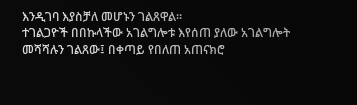እንዲገባ እያስቻለ መሆኑን ገልጸዋል።
ተገልጋዮች በበኩላችው አገልግሎቱ እየሰጠ ያለው አገልግሎት መሻሻሉን ገልጸው፤ በቀጣይ የበለጠ አጠናክሮ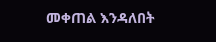መቀጠል እንዳለበት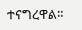ተናግረዋል።